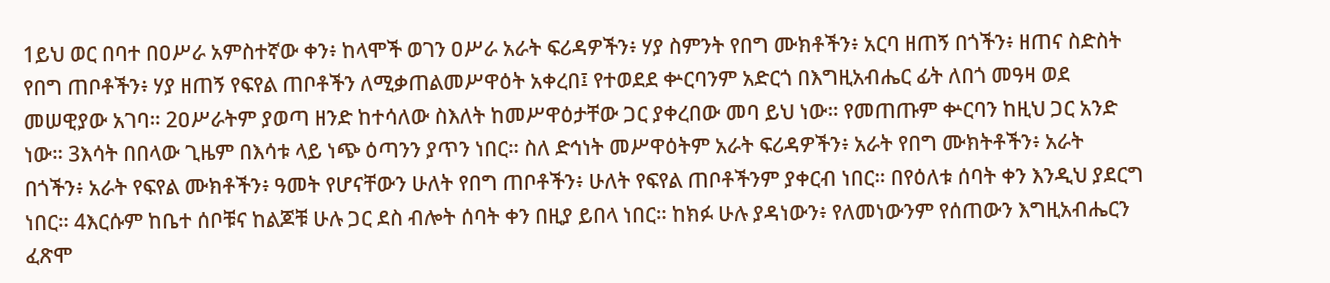1ይህ ወር በባተ በዐሥራ አምስተኛው ቀን፥ ከላሞች ወገን ዐሥራ አራት ፍሪዳዎችን፥ ሃያ ስምንት የበግ ሙክቶችን፥ አርባ ዘጠኝ በጎችን፥ ዘጠና ስድስት የበግ ጠቦቶችን፥ ሃያ ዘጠኝ የፍየል ጠቦቶችን ለሚቃጠልመሥዋዕት አቀረበ፤ የተወደደ ቍርባንም አድርጎ በእግዚአብሔር ፊት ለበጎ መዓዛ ወደ መሠዊያው አገባ። 2ዐሥራትም ያወጣ ዘንድ ከተሳለው ስእለት ከመሥዋዕታቸው ጋር ያቀረበው መባ ይህ ነው። የመጠጡም ቍርባን ከዚህ ጋር አንድ ነው። 3እሳት በበላው ጊዜም በእሳቱ ላይ ነጭ ዕጣንን ያጥን ነበር። ስለ ድኅነት መሥዋዕትም አራት ፍሪዳዎችን፥ አራት የበግ ሙክትቶችን፥ አራት በጎችን፥ አራት የፍየል ሙክቶችን፥ ዓመት የሆናቸውን ሁለት የበግ ጠቦቶችን፥ ሁለት የፍየል ጠቦቶችንም ያቀርብ ነበር። በየዕለቱ ሰባት ቀን እንዲህ ያደርግ ነበር። 4እርሱም ከቤተ ሰቦቹና ከልጆቹ ሁሉ ጋር ደስ ብሎት ሰባት ቀን በዚያ ይበላ ነበር። ከክፉ ሁሉ ያዳነውን፥ የለመነውንም የሰጠውን እግዚአብሔርን ፈጽሞ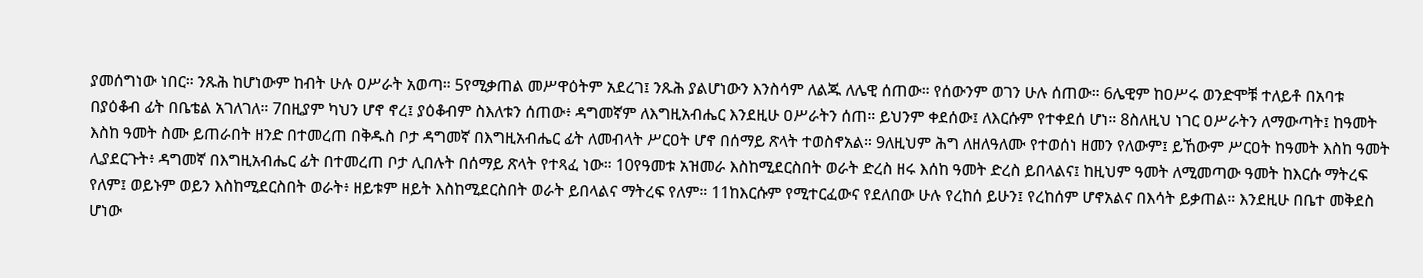ያመሰግነው ነበር። ንጹሕ ከሆነውም ከብት ሁሉ ዐሥራት አወጣ። 5የሚቃጠል መሥዋዕትም አደረገ፤ ንጹሕ ያልሆነውን እንስሳም ለልጁ ለሌዊ ሰጠው። የሰውንም ወገን ሁሉ ሰጠው። 6ሌዊም ከዐሥሩ ወንድሞቹ ተለይቶ በአባቱ በያዕቆብ ፊት በቤቴል አገለገለ። 7በዚያም ካህን ሆኖ ኖረ፤ ያዕቆብም ስእለቱን ሰጠው፥ ዳግመኛም ለእግዚአብሔር እንደዚሁ ዐሥራትን ሰጠ። ይህንም ቀደሰው፤ ለእርሱም የተቀደሰ ሆነ። 8ስለዚህ ነገር ዐሥራትን ለማውጣት፤ ከዓመት እስከ ዓመት ስሙ ይጠራበት ዘንድ በተመረጠ በቅዱስ ቦታ ዳግመኛ በእግዚአብሔር ፊት ለመብላት ሥርዐት ሆኖ በሰማይ ጽላት ተወስኖአል። 9ለዚህም ሕግ ለዘለዓለሙ የተወሰነ ዘመን የለውም፤ ይኸውም ሥርዐት ከዓመት እስከ ዓመት ሊያደርጉት፥ ዳግመኛ በእግዚአብሔር ፊት በተመረጠ ቦታ ሊበሉት በሰማይ ጽላት የተጻፈ ነው። 10የዓመቱ አዝመራ እስከሚደርስበት ወራት ድረስ ዘሩ እሰከ ዓመት ድረስ ይበላልና፤ ከዚህም ዓመት ለሚመጣው ዓመት ከእርሱ ማትረፍ የለም፤ ወይኑም ወይን እስከሚደርስበት ወራት፥ ዘይቱም ዘይት እስከሚደርስበት ወራት ይበላልና ማትረፍ የለም። 11ከእርሱም የሚተርፈውና የደለበው ሁሉ የረከሰ ይሁን፤ የረከሰም ሆኖአልና በእሳት ይቃጠል። እንደዚሁ በቤተ መቅደስ ሆነው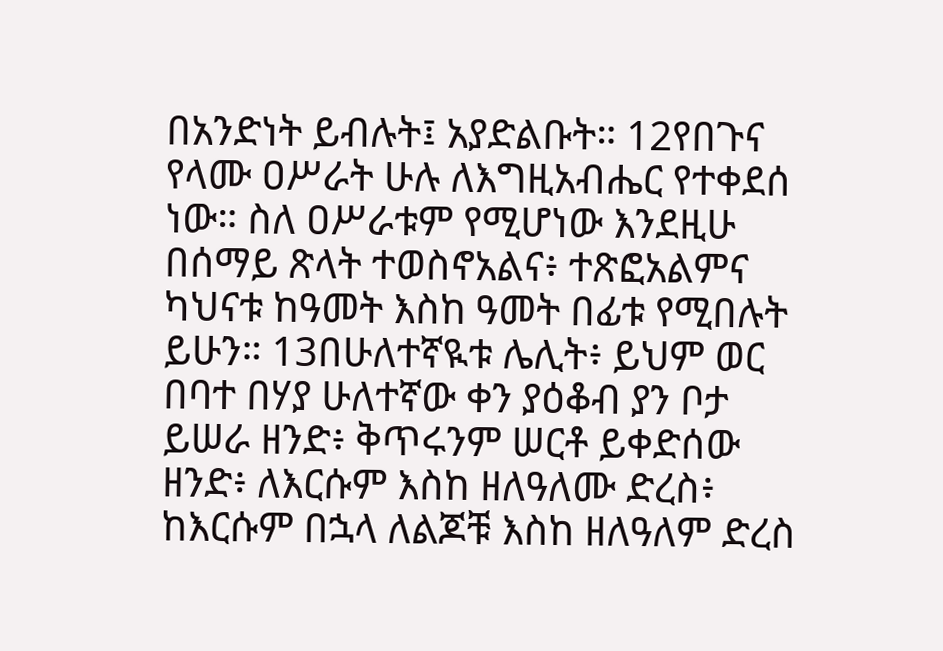በአንድነት ይብሉት፤ አያድልቡት። 12የበጉና የላሙ ዐሥራት ሁሉ ለእግዚአብሔር የተቀደሰ ነው። ስለ ዐሥራቱም የሚሆነው እንደዚሁ በሰማይ ጽላት ተወስኖአልና፥ ተጽፎአልምና ካህናቱ ከዓመት እስከ ዓመት በፊቱ የሚበሉት ይሁን። 13በሁለተኛዪቱ ሌሊት፥ ይህም ወር በባተ በሃያ ሁለተኛው ቀን ያዕቆብ ያን ቦታ ይሠራ ዘንድ፥ ቅጥሩንም ሠርቶ ይቀድሰው ዘንድ፥ ለእርሱም እስከ ዘለዓለሙ ድረስ፥ ከእርሱም በኋላ ለልጆቹ እስከ ዘለዓለም ድረስ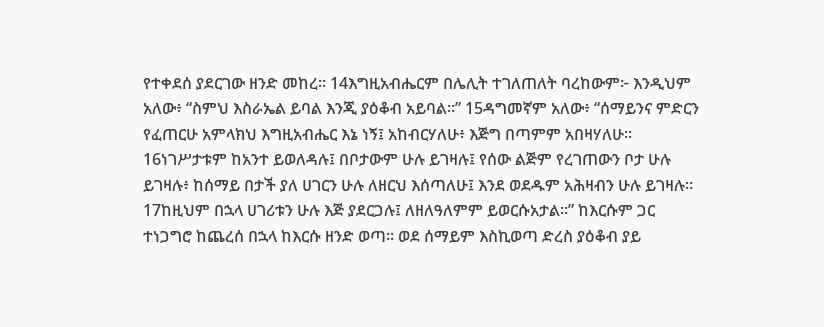የተቀደሰ ያደርገው ዘንድ መከረ። 14እግዚአብሔርም በሌሊት ተገለጠለት ባረከውም፦ እንዲህም አለው፥ “ስምህ እስራኤል ይባል እንጂ ያዕቆብ አይባል።” 15ዳግመኛም አለው፥ “ሰማይንና ምድርን የፈጠርሁ አምላክህ እግዚአብሔር እኔ ነኝ፤ አከብርሃለሁ፥ እጅግ በጣምም አበዛሃለሁ። 16ነገሥታቱም ከአንተ ይወለዳሉ፤ በቦታውም ሁሉ ይገዛሉ፤ የሰው ልጅም የረገጠውን ቦታ ሁሉ ይገዛሉ፥ ከሰማይ በታች ያለ ሀገርን ሁሉ ለዘርህ እሰጣለሁ፤ እንደ ወደዱም አሕዛብን ሁሉ ይገዛሉ። 17ከዚህም በኋላ ሀገሪቱን ሁሉ እጅ ያደርጋሉ፤ ለዘለዓለምም ይወርሱአታል።” ከእርሱም ጋር ተነጋግሮ ከጨረሰ በኋላ ከእርሱ ዘንድ ወጣ። ወደ ሰማይም እስኪወጣ ድረስ ያዕቆብ ያይ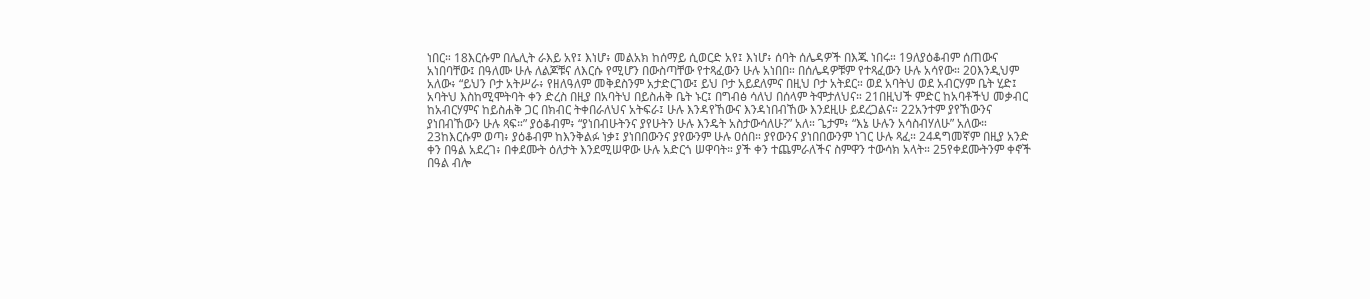ነበር። 18እርሱም በሌሊት ራእይ አየ፤ እነሆ፥ መልአክ ከሰማይ ሲወርድ አየ፤ እነሆ፥ ሰባት ሰሌዳዎች በእጁ ነበሩ። 19ለያዕቆብም ሰጠውና አነበባቸው፤ በዓለሙ ሁሉ ለልጆቹና ለእርሱ የሚሆን በውስጣቸው የተጻፈውን ሁሉ አነበበ። በሰሌዳዎቹም የተጻፈውን ሁሉ አሳየው። 20እንዲህም አለው፥ “ይህን ቦታ አትሥራ፥ የዘለዓለም መቅደስንም አታድርገው፤ ይህ ቦታ አይደለምና በዚህ ቦታ አትደር። ወደ አባትህ ወደ አብርሃም ቤት ሂድ፤ አባትህ እስከሚሞትባት ቀን ድረስ በዚያ በአባትህ በይስሐቅ ቤት ኑር፤ በግብፅ ሳለህ በሰላም ትሞታለህና። 21በዚህች ምድር ከአባቶችህ መቃብር ከአብርሃምና ከይስሐቅ ጋር በክብር ትቀበራለህና አትፍራ፤ ሁሉ እንዳየኸውና እንዳነበብኸው እንደዚሁ ይደረጋልና። 22አንተም ያየኸውንና ያነበብኸውን ሁሉ ጻፍ።” ያዕቆብም፥ “ያነበብሁትንና ያየሁትን ሁሉ እንዴት አስታውሳለሁ?” አለ። ጌታም፥ “እኔ ሁሉን አሳስብሃለሁ” አለው። 23ከእርሱም ወጣ፥ ያዕቆብም ከእንቅልፉ ነቃ፤ ያነበበውንና ያየውንም ሁሉ ዐሰበ። ያየውንና ያነበበውንም ነገር ሁሉ ጻፈ። 24ዳግመኛም በዚያ አንድ ቀን በዓል አደረገ፥ በቀደሙት ዕለታት እንደሚሠዋው ሁሉ አድርጎ ሠዋባት። ያች ቀን ተጨምራለችና ስምዋን ተውሳክ አላት። 25የቀደሙትንም ቀኖች በዓል ብሎ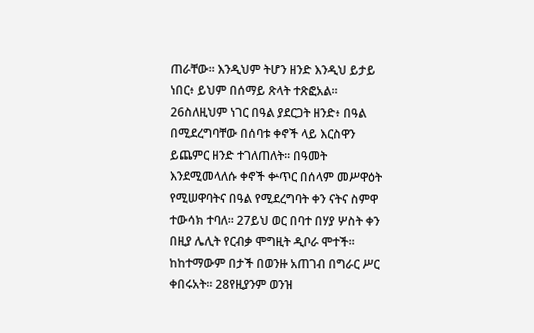ጠራቸው። እንዲህም ትሆን ዘንድ እንዲህ ይታይ ነበር፥ ይህም በሰማይ ጽላት ተጽፎአል። 26ስለዚህም ነገር በዓል ያደርጋት ዘንድ፥ በዓል በሚደረግባቸው በሰባቱ ቀኖች ላይ እርስዋን ይጨምር ዘንድ ተገለጠለት። በዓመት እንደሚመላለሱ ቀኖች ቍጥር በሰላም መሥዋዕት የሚሠዋባትና በዓል የሚደረግባት ቀን ናትና ስምዋ ተውሳክ ተባለ። 27ይህ ወር በባተ በሃያ ሦስት ቀን በዚያ ሌሊት የርብቃ ሞግዚት ዲቦራ ሞተች። ከከተማውም በታች በወንዙ አጠገብ በግራር ሥር ቀበሩአት። 28የዚያንም ወንዝ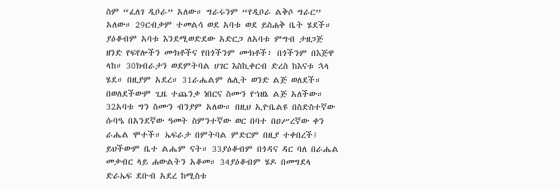ስም “ፈለገ ዲቦራ” አለው። ግራሩንም “የዲቦራ ልቅሶ ግራር” አለው። 29ርብቃም ተመልሳ ወደ አባቱ ወደ ይስሐቅ ቤት ሄደች። ያዕቆብም አባቱ እንደሚወድደው አድርጋ ለአባቱ ምግብ ታዘጋጅ ዘንድ የፍየሎችን ሙክቶችና የበጎችንም ሙክቶች፥ በጎችንም በእጅዋ ላከ። 30ክብራታን ወደምትባል ሀገር እስኪቀርብ ድረስ ከእናቱ ኋላ ሄደ። በዚያም አደረ። 31ራሔልም ሌሊት ወንድ ልጅ ወለደች። በወለደችውም ጊዜ ተጨንቃ ነበርና ስሙን የኀዘኔ ልጅ አለችው። 32አባቱ ግን ስሙን ብንያም አለው። በዚህ ኢዮቤልዩ በስድስተኛው ሱባዔ በአንደኛው ዓመት ስምንተኛው ወር በባተ በዐሥረኛው ቀን ራሔል ሞተች። ኤፍራታ በምትባል ምድርም በዚያ ተቀበረች፤ ይህችውም ቤተ ልሔም ናት። 33ያዕቆብም በጎዳና ዳር ባለ በራሔል መቃብር ላይ ሐውልትን አቆመ። 34ያዕቆብም ሄዶ በመግደላ ድራኤፍ ደቡብ አደረ ከሚስቱ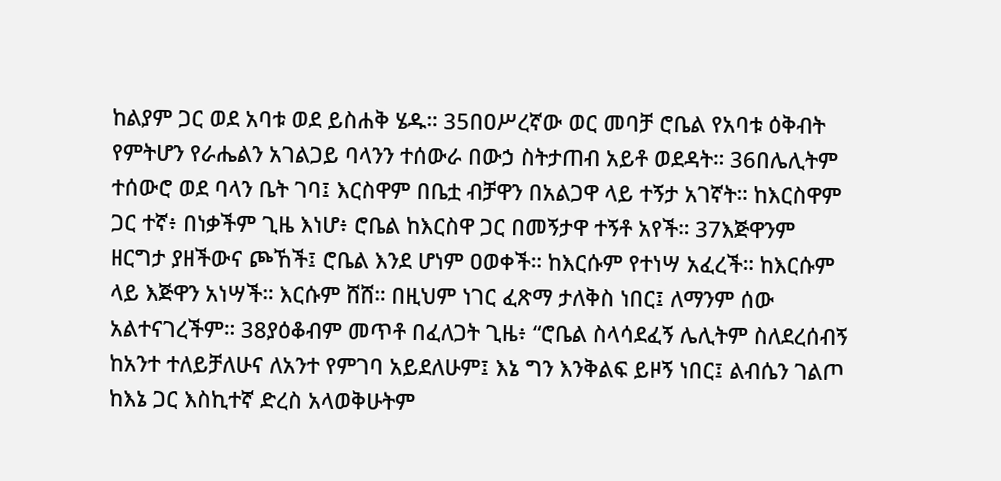ከልያም ጋር ወደ አባቱ ወደ ይስሐቅ ሄዱ። 35በዐሥረኛው ወር መባቻ ሮቤል የአባቱ ዕቅብት የምትሆን የራሔልን አገልጋይ ባላንን ተሰውራ በውኃ ስትታጠብ አይቶ ወደዳት። 36በሌሊትም ተሰውሮ ወደ ባላን ቤት ገባ፤ እርስዋም በቤቷ ብቻዋን በአልጋዋ ላይ ተኝታ አገኛት። ከእርስዋም ጋር ተኛ፥ በነቃችም ጊዜ እነሆ፥ ሮቤል ከእርስዋ ጋር በመኝታዋ ተኝቶ አየች። 37እጅዋንም ዘርግታ ያዘችውና ጮኸች፤ ሮቤል እንደ ሆነም ዐወቀች። ከእርሱም የተነሣ አፈረች። ከእርሱም ላይ እጅዋን አነሣች። እርሱም ሸሸ። በዚህም ነገር ፈጽማ ታለቅስ ነበር፤ ለማንም ሰው አልተናገረችም። 38ያዕቆብም መጥቶ በፈለጋት ጊዜ፥ “ሮቤል ስላሳደፈኝ ሌሊትም ስለደረሰብኝ ከአንተ ተለይቻለሁና ለአንተ የምገባ አይደለሁም፤ እኔ ግን እንቅልፍ ይዞኝ ነበር፤ ልብሴን ገልጦ ከእኔ ጋር እስኪተኛ ድረስ አላወቅሁትም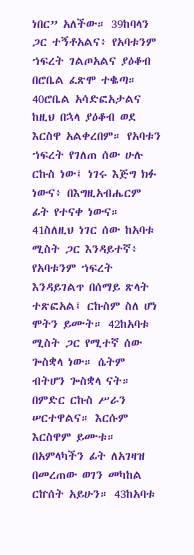ነበር” አለችው። 39ከባላን ጋር ተኝቶአልና፥ የአባቱንም ኀፍረት ገልጦአልና ያዕቆብ በሮቤል ፈጽሞ ተቈጣ። 40ሮቤል አሳድፎአታልና ከዚህ በኋላ ያዕቆብ ወደ እርስዋ አልቀረበም። የአባቱን ኀፍረት የገለጠ ሰው ሁሉ ርኩስ ነው፤ ነገሩ እጅግ ክፉ ነውና፥ በእግዚአብሔርም ፊት የተናቀ ነውና። 41ስለዚህ ነገር ሰው ከአባቱ ሚስት ጋር እንዳይተኛ፥ የአባቱንም ኀፍረት እንዳይገልጥ በሰማይ ጽላት ተጽፎአል፤ ርኩስም ስለ ሆነ ሞትን ይሙት። 42ከአባቱ ሚስት ጋር የሚተኛ ሰው ጐስቋላ ነው። ሴትም ብትሆን ጐስቋላ ናት። በምድር ርኩስ ሥራን ሠርተዋልና። እርሱም እርስዋም ይሙቱ። በአምላካችን ፊት ለአገዛዝ በመረጠው ወገን መካከል ርኵሰት አይሁን። 43ከአባቱ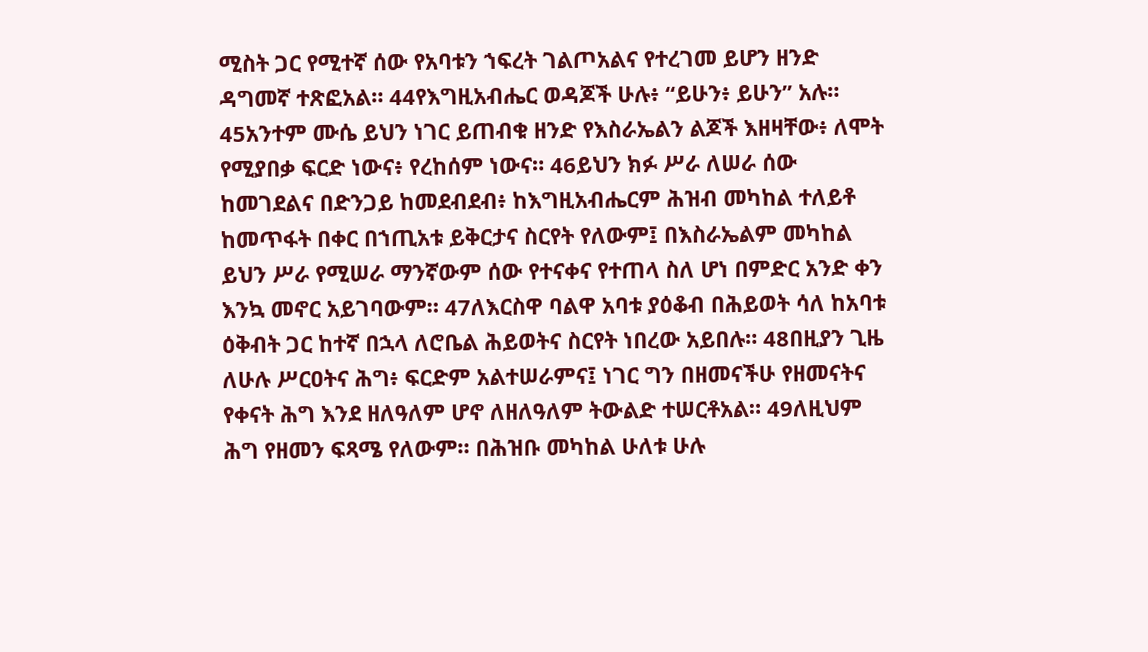ሚስት ጋር የሚተኛ ሰው የአባቱን ኀፍረት ገልጦአልና የተረገመ ይሆን ዘንድ ዳግመኛ ተጽፎአል። 44የእግዚአብሔር ወዳጆች ሁሉ፥ “ይሁን፥ ይሁን” አሉ። 45አንተም ሙሴ ይህን ነገር ይጠብቁ ዘንድ የእስራኤልን ልጆች እዘዛቸው፥ ለሞት የሚያበቃ ፍርድ ነውና፥ የረከሰም ነውና። 46ይህን ክፉ ሥራ ለሠራ ሰው ከመገደልና በድንጋይ ከመደብደብ፥ ከእግዚአብሔርም ሕዝብ መካከል ተለይቶ ከመጥፋት በቀር በኀጢአቱ ይቅርታና ስርየት የለውም፤ በእስራኤልም መካከል ይህን ሥራ የሚሠራ ማንኛውም ሰው የተናቀና የተጠላ ስለ ሆነ በምድር አንድ ቀን እንኳ መኖር አይገባውም። 47ለእርስዋ ባልዋ አባቱ ያዕቆብ በሕይወት ሳለ ከአባቱ ዕቅብት ጋር ከተኛ በኋላ ለሮቤል ሕይወትና ስርየት ነበረው አይበሉ። 48በዚያን ጊዜ ለሁሉ ሥርዐትና ሕግ፥ ፍርድም አልተሠራምና፤ ነገር ግን በዘመናችሁ የዘመናትና የቀናት ሕግ እንደ ዘለዓለም ሆኖ ለዘለዓለም ትውልድ ተሠርቶአል። 49ለዚህም ሕግ የዘመን ፍጻሜ የለውም። በሕዝቡ መካከል ሁለቱ ሁሉ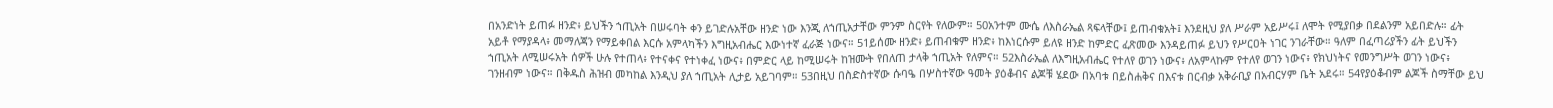በአንድነት ይጠፉ ዘንድ፥ ይህችን ኀጢአት በሠሩባት ቀን ይገድሉአቸው ዘንድ ነው እንጂ ለኀጢአታቸው ምንም ስርየት የለውም። 50አንተም ሙሴ ለእስራኤል ጻፍላቸው፤ ይጠብቁአት፤ እንደዚህ ያለ ሥራም አይሥሩ፤ ለሞት የሚያበቃ በደልንም አይበድሉ። ፊት አይቶ የማያዳላ፥ መማለጃን የማይቀበል እርሱ አምላካችን እግዚአብሔር እውነተኛ ፈራጅ ነውና። 51ይሰሙ ዘንድ፥ ይጠብቁም ዘንድ፥ ከእነርሱም ይለዩ ዘንድ ከምድር ፈጽመው እንዳይጠፉ ይህን የሥርዐት ነገር ንገራቸው። ዓለም በፈጣሪያችን ፊት ይህችን ኀጢአት ለሚሠሩአት ሰዎች ሁሉ የተጠላ፥ የተናቀና የተነቀፈ ነውና፥ በምድር ላይ ከሚሠሩት ከዝሙት የበለጠ ታላቅ ኀጢአት የለምና። 52እስራኤል ለእግዚአብሔር የተለየ ወገን ነውና፥ ለአምላኩም የተለየ ወገን ነውና፥ የክህነትና የመንግሥት ወገን ነውና፥ ገንዘብም ነውና። በቅዱስ ሕዝብ መካከል እንዲህ ያለ ኀጢአት ሊታይ አይገባም። 53በዚህ በስድስተኛው ሱባዔ በሦስተኛው ዓመት ያዕቆብና ልጆቹ ሄደው በአባቱ በይስሐቅና በእናቱ በርብቃ አቅራቢያ በአብርሃም ቤት አደሩ። 54የያዕቆብም ልጆች ስማቸው ይህ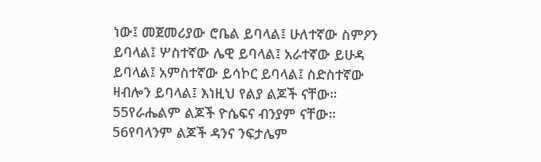ነው፤ መጀመሪያው ሮቤል ይባላል፤ ሁለተኛው ስምዖን ይባላል፤ ሦስተኛው ሌዊ ይባላል፤ አራተኛው ይሁዳ ይባላል፤ አምስተኛው ይሳኮር ይባላል፤ ስድስተኛው ዛብሎን ይባላል፤ እነዚህ የልያ ልጆች ናቸው። 55የራሔልም ልጆች ዮሴፍና ብንያም ናቸው። 56የባላንም ልጆች ዳንና ንፍታሌም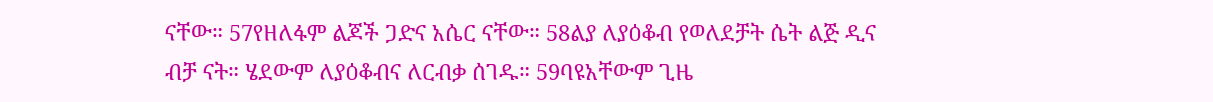ናቸው። 57የዘለፋም ልጆች ጋድና አሴር ናቸው። 58ልያ ለያዕቆብ የወለደቻት ሴት ልጅ ዲና ብቻ ናት። ሄደውም ለያዕቆብና ለርብቃ ሰገዱ። 59ባዩአቸውም ጊዜ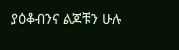ያዕቆብንና ልጆቹን ሁሉ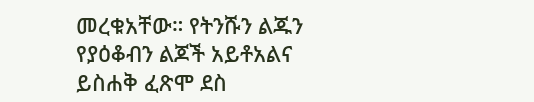መረቁአቸው። የትንሹን ልጁን የያዕቆብን ልጆች አይቶአልና ይስሐቅ ፈጽሞ ደስ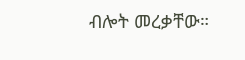ብሎት መረቃቸው።